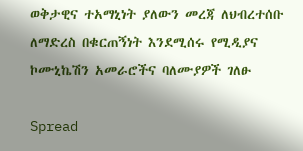ወቅታዊና ተአማኒነት ያለውን መረጃ ለህብረተሰቡ ለማድረስ በቁርጠኝነት እንደሚሰሩ የሚዲያና ኮሙኒኬሽን አመራሮችና ባለሙያዎች ገለፁ

Spread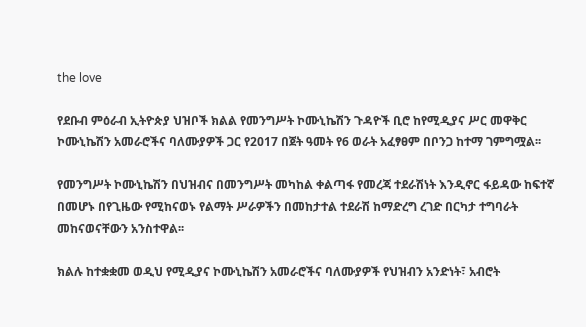the love

የደቡብ ምዕራብ ኢትዮጵያ ህዝቦች ክልል የመንግሥት ኮሙኒኬሽን ጉዳዮች ቢሮ ከየሚዲያና ሥር መዋቅር ኮሙኒኬሽን አመራሮችና ባለሙያዎች ጋር የ2017 በጀት ዓመት የ6 ወራት አፈፃፀም በቦንጋ ከተማ ገምግሟል፡፡

የመንግሥት ኮሙኒኬሽን በህዝብና በመንግሥት መካከል ቀልጣፋ የመረጃ ተደራሽነት እንዲኖር ፋይዳው ከፍተኛ በመሆኑ በየጊዜው የሚከናወኑ የልማት ሥራዎችን በመከታተል ተደራሽ ከማድረግ ረገድ በርካታ ተግባራት መከናወናቸውን አንስተዋል፡፡

ክልሉ ከተቋቋመ ወዲህ የሚዲያና ኮሙኒኬሽን አመራሮችና ባለሙያዎች የህዝብን አንድነት፣ አብሮት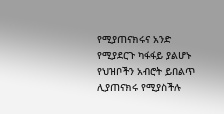የሚያጠናክሩና አንድ የሚያደርጉ ካፋፋይ ያልሆኑ የህዝቦችን አብሮት ይበልጥ ሊያጠናክሩ የሚያስችሉ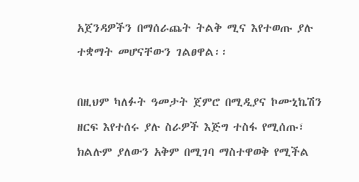አጀንዳዎችን በማሰራጨት ትልቅ ሚና እየተወጡ ያሉ ተቋማት መሆናቸውን ገልፀዋል፡፡

በዚህም ካለፉት ዓመታት ጀምሮ በሚዲያና ኮሙኒኬሽን ዘርፍ እየተሰሩ ያሉ ስራዎች እጅግ ተስፋ የሚሰጡ፣ ክልሉም ያለውን አቅም በሚገባ ማስተዋወቅ የሚችል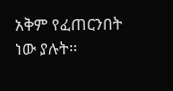አቅም የፈጠርንበት ነው ያሉት፡፡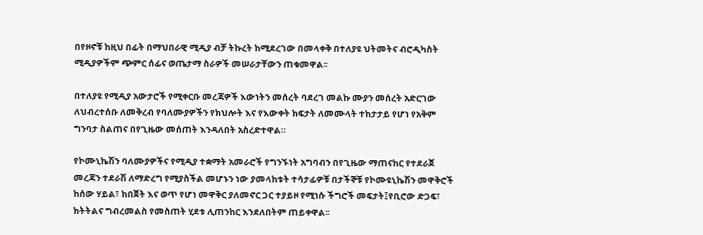በየዞኖቹ ከዚህ በፊት በማህበራዊ ሚዲያ ብቻ ትኩረት ከሚደረገው በመላቀቅ በተለያዩ ህትመትና ብሮዲካስት ሚዲያዎችም ጭምር ሰፊና ወጤታማ ስራዎች መሠራታቸውን ጠቁመዋል፡፡

በተለያዩ የሚዲያ አውታሮች የሚቀርቡ መረጃዎች እውነትን መሰረት ባደረገ መልኩ ሙያን መሰረት አድርገው ለህብረተሰቡ ለመቅረብ የባለሙያዎችን የክህሎት እና የእውቀት ክፍታት ለመሙላት ተከታታይ የሆነ የአቅም ግንባታ ስልጠና በየጊዜው መሰጠት እንዳለበት አስረድተዋል።

የኮሙኒኬሽን ባለሙያዎችና የሚዲያ ተቋማት አመራሮች የግንኙነት አግባብን በየጊዜው ማጠናከር የተደራጀ መረጃን ተደራሽ ለማድረግ የሚያስችል መሆኑን ነው ያመላከቱት ተሳታፊዎቹ በታችኞቹ የኮሙዩኒኬሽን መዋቅሮች ከሰው ሃይል፣ ከበጀት እና ወጥ የሆነ መዋቅር ያለመኖር ጋር ተያይዞ የሚነሱ ችግሮች መፍታት፤የቢሮው ድጋፍ፣ ክትትልና ግብረመልስ የመስጠት ሂደቱ ሊጠንከር እንደለበትም ጠይቀዋል፡፡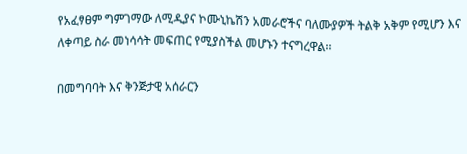የአፈፃፀም ግምገማው ለሚዲያና ኮሙኒኬሽን አመራሮችና ባለሙያዎች ትልቅ አቅም የሚሆን እና ለቀጣይ ስራ መነሳሳት መፍጠር የሚያስችል መሆኑን ተናግረዋል፡፡

በመግባባት እና ቅንጅታዊ አሰራርን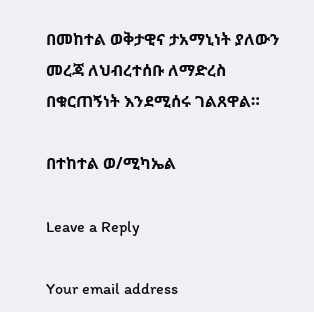በመከተል ወቅታዊና ታአማኒነት ያለውን መረጃ ለህብረተሰቡ ለማድረስ በቁርጠኝነት እንደሚሰሩ ገልጸዋል።

በተከተል ወ/ሚካኤል

Leave a Reply

Your email address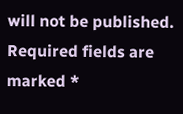will not be published. Required fields are marked *